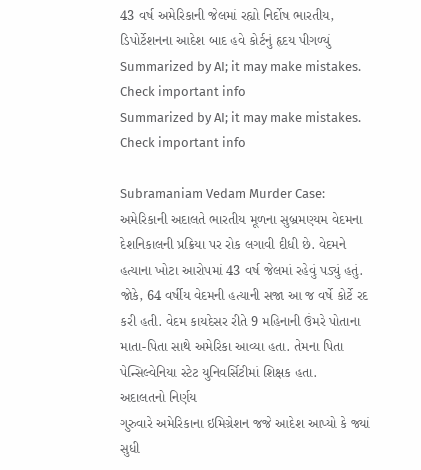43 વર્ષ અમેરિકાની જેલમાં રહ્યો નિર્દોષ ભારતીય, ડિપોર્ટેશનના આદેશ બાદ હવે કોર્ટનું હૃદય પીગળ્યું
Summarized by AI; it may make mistakes. Check important info
Summarized by AI; it may make mistakes. Check important info

Subramaniam Vedam Murder Case: અમેરિકાની અદાલતે ભારતીય મૂળના સુબ્રમણ્યમ વેદમના દેશનિકાલની પ્રક્રિયા પર રોક લગાવી દીધી છે. વેદમને હત્યાના ખોટા આરોપમાં 43 વર્ષ જેલમાં રહેવું પડ્યું હતું. જોકે, 64 વર્ષીય વેદમની હત્યાની સજા આ જ વર્ષે કોર્ટે રદ કરી હતી. વેદમ કાયદેસર રીતે 9 મહિનાની ઉંમરે પોતાના માતા-પિતા સાથે અમેરિકા આવ્યા હતા. તેમના પિતા પેન્સિલ્વેનિયા સ્ટેટ યુનિવર્સિટીમાં શિક્ષક હતા.
અદાલતનો નિર્ણય
ગુરુવારે અમેરિકાના ઇમિગ્રેશન જજે આદેશ આપ્યો કે જ્યાં સુધી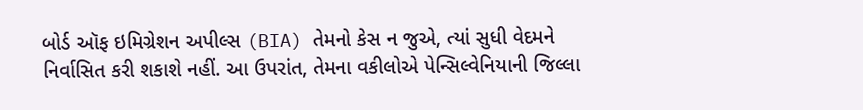બોર્ડ ઑફ ઇમિગ્રેશન અપીલ્સ (BIA) તેમનો કેસ ન જુએ, ત્યાં સુધી વેદમને નિર્વાસિત કરી શકાશે નહીં. આ ઉપરાંત, તેમના વકીલોએ પેન્સિલ્વેનિયાની જિલ્લા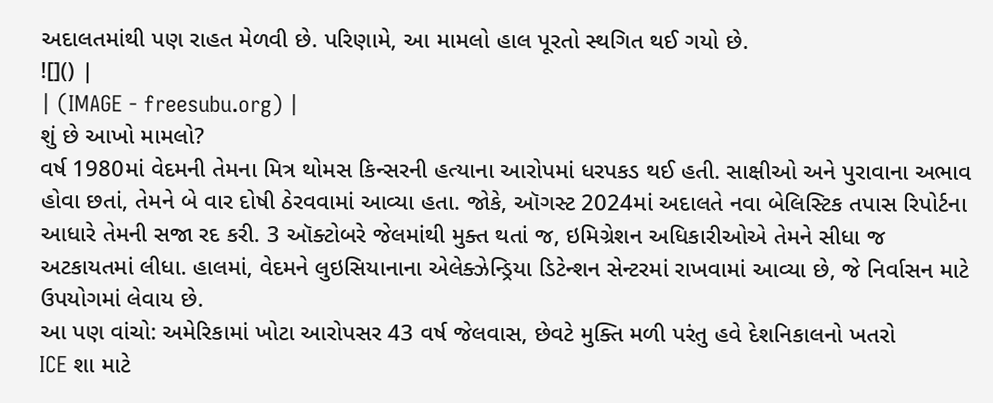અદાલતમાંથી પણ રાહત મેળવી છે. પરિણામે, આ મામલો હાલ પૂરતો સ્થગિત થઈ ગયો છે.
![]() |
| (IMAGE - freesubu.org) |
શું છે આખો મામલો?
વર્ષ 1980માં વેદમની તેમના મિત્ર થોમસ કિન્સરની હત્યાના આરોપમાં ધરપકડ થઈ હતી. સાક્ષીઓ અને પુરાવાના અભાવ હોવા છતાં, તેમને બે વાર દોષી ઠેરવવામાં આવ્યા હતા. જોકે, ઑગસ્ટ 2024માં અદાલતે નવા બેલિસ્ટિક તપાસ રિપોર્ટના આધારે તેમની સજા રદ કરી. 3 ઑક્ટોબરે જેલમાંથી મુક્ત થતાં જ, ઇમિગ્રેશન અધિકારીઓએ તેમને સીધા જ અટકાયતમાં લીધા. હાલમાં, વેદમને લુઇસિયાનાના એલેક્ઝેન્ડ્રિયા ડિટેન્શન સેન્ટરમાં રાખવામાં આવ્યા છે, જે નિર્વાસન માટે ઉપયોગમાં લેવાય છે.
આ પણ વાંચો: અમેરિકામાં ખોટા આરોપસર 43 વર્ષ જેલવાસ, છેવટે મુક્તિ મળી પરંતુ હવે દેશનિકાલનો ખતરો
ICE શા માટે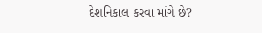દેશનિકાલ કરવા માંગે છે?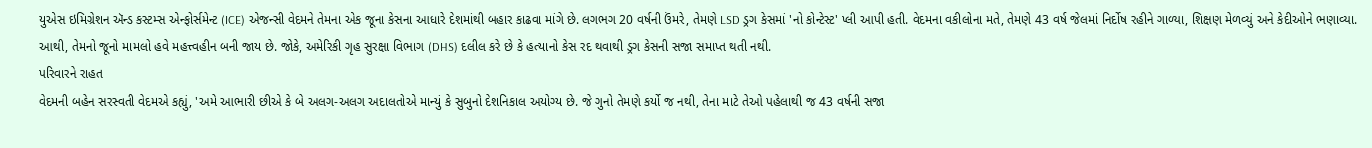યુએસ ઇમિગ્રેશન ઍન્ડ કસ્ટમ્સ એન્ફોર્સમેન્ટ (ICE) એજન્સી વેદમને તેમના એક જૂના કેસના આધારે દેશમાંથી બહાર કાઢવા માંગે છે. લગભગ 20 વર્ષની ઉંમરે, તેમણે LSD ડ્રગ કેસમાં 'નો કોન્ટેસ્ટ' પ્લી આપી હતી. વેદમના વકીલોના મતે, તેમણે 43 વર્ષ જેલમાં નિર્દોષ રહીને ગાળ્યા, શિક્ષણ મેળવ્યું અને કેદીઓને ભણાવ્યા. આથી, તેમનો જૂનો મામલો હવે મહત્ત્વહીન બની જાય છે. જોકે, અમેરિકી ગૃહ સુરક્ષા વિભાગ (DHS) દલીલ કરે છે કે હત્યાનો કેસ રદ થવાથી ડ્રગ કેસની સજા સમાપ્ત થતી નથી.
પરિવારને રાહત
વેદમની બહેન સરસ્વતી વેદમએ કહ્યું, 'અમે આભારી છીએ કે બે અલગ-અલગ અદાલતોએ માન્યું કે સુબુનો દેશનિકાલ અયોગ્ય છે. જે ગુનો તેમણે કર્યો જ નથી, તેના માટે તેઓ પહેલાથી જ 43 વર્ષની સજા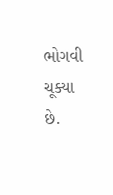ભોગવી ચૂક્યા છે.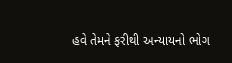હવે તેમને ફરીથી અન્યાયનો ભોગ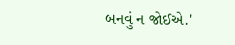બનવું ન જોઈએ.'